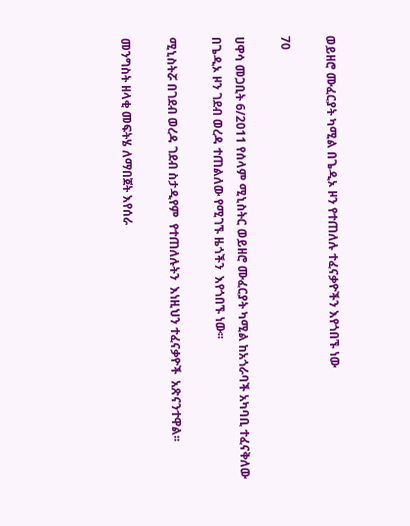ወይዘሮ ሙፈርያት ካሚል በጌዲኦ ዞን የተጠለሉ ተፈናቃዮችን እየጎበኙ ነው

70

ሀዋሳ መጋቢት 6/2011 የሰላም ሚኒስትር ወይዘሮ ሙፈርያት ካሚል ከአጎራባች አካባቢ ተፈናቅለው  በጌዲኦ ዞን ገደብ ወረዳ ተጠልለው የሚገኙ ዜጎችን  እየጎበኙ ነው፡፡

ሚኒስትሯ በገደብ ወረዳ ገደብ ስታዲየም  የተጠለሉትን  እነዚህን ተፈናቃዮች  አጽናንተዋል፡፡

መንግስት ዘላቂ መፍትሄ ለማበጀት እየሰራ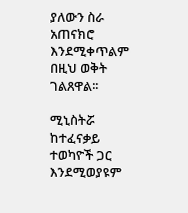ያለውን ስራ አጠናክሮ እንደሚቀጥልም በዚህ ወቅት ገልጸዋል፡፡

ሚኒስትሯ ከተፈናቃይ ተወካዮች ጋር እንደሚወያዩም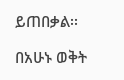ይጠበቃል፡፡

በአሁኑ ወቅት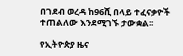በገደብ ወረዳ ከ96ሺ በላይ ተፈናቃዮች ተጠልለው እንደሚገኙ ታውቋል፡፡

የኢትዮጵያ ዜና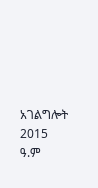አገልግሎት
2015
ዓ.ም